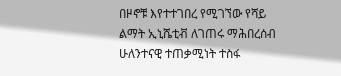በዞኖቹ እየተተገበረ የሚገኘው የሻይ ልማት ኢኒሼቲቭ ለገጠሩ ማሕበረሰብ ሁለንተናዊ ተጠቃሚነት ተስፋ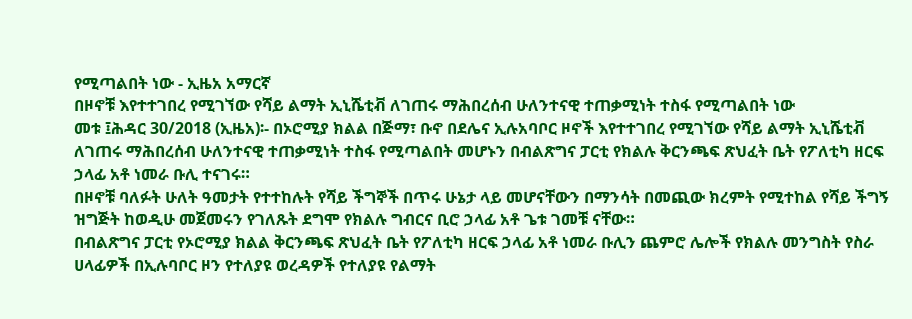የሚጣልበት ነው - ኢዜአ አማርኛ
በዞኖቹ እየተተገበረ የሚገኘው የሻይ ልማት ኢኒሼቲቭ ለገጠሩ ማሕበረሰብ ሁለንተናዊ ተጠቃሚነት ተስፋ የሚጣልበት ነው
መቱ ፤ሕዳር 30/2018 (ኢዜአ)፡- በኦሮሚያ ክልል በጅማ፣ ቡኖ በደሌና ኢሉአባቦር ዞኖች እየተተገበረ የሚገኘው የሻይ ልማት ኢኒሼቲቭ ለገጠሩ ማሕበረሰብ ሁለንተናዊ ተጠቃሚነት ተስፋ የሚጣልበት መሆኑን በብልጽግና ፓርቲ የክልሉ ቅርንጫፍ ጽህፈት ቤት የፖለቲካ ዘርፍ ኃላፊ አቶ ነመራ ቡሊ ተናገሩ።
በዞኖቹ ባለፉት ሁለት ዓመታት የተተከሉት የሻይ ችግኞች በጥሩ ሁኔታ ላይ መሆናቸውን በማንሳት በመጪው ክረምት የሚተከል የሻይ ችግኝ ዝግጅት ከወዲሁ መጀመሩን የገለጹት ደግሞ የክልሉ ግብርና ቢሮ ኃላፊ አቶ ጌቱ ገመቹ ናቸው።
በብልጽግና ፓርቲ የኦሮሚያ ክልል ቅርንጫፍ ጽህፈት ቤት የፖለቲካ ዘርፍ ኃላፊ አቶ ነመራ ቡሊን ጨምሮ ሌሎች የክልሉ መንግስት የስራ ሀላፊዎች በኢሉባቦር ዞን የተለያዩ ወረዳዎች የተለያዩ የልማት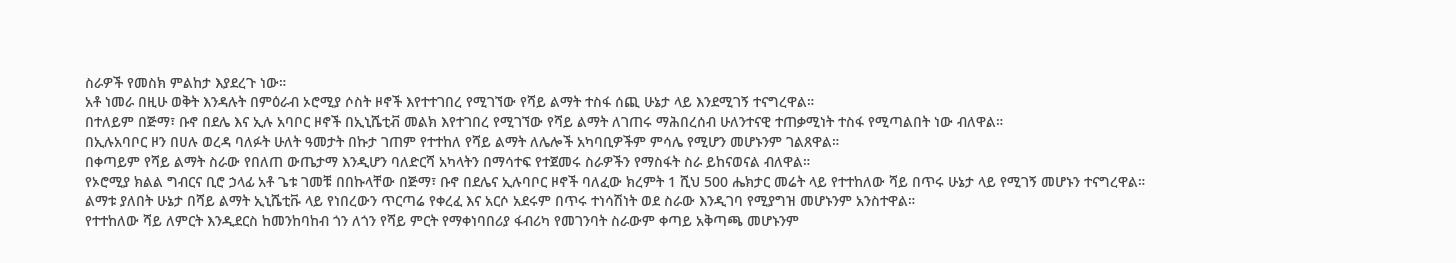ስራዎች የመስክ ምልከታ እያደረጉ ነው።
አቶ ነመራ በዚሁ ወቅት እንዳሉት በምዕራብ ኦሮሚያ ሶስት ዞኖች እየተተገበረ የሚገኘው የሻይ ልማት ተስፋ ሰጪ ሁኔታ ላይ እንደሚገኝ ተናግረዋል።
በተለይም በጅማ፣ ቡኖ በደሌ እና ኢሉ አባቦር ዞኖች በኢኒሼቲቭ መልክ እየተገበረ የሚገኘው የሻይ ልማት ለገጠሩ ማሕበረሰብ ሁለንተናዊ ተጠቃሚነት ተስፋ የሚጣልበት ነው ብለዋል።
በኢሉአባቦር ዞን በሀሉ ወረዳ ባለፉት ሁለት ዓመታት በኩታ ገጠም የተተከለ የሻይ ልማት ለሌሎች አካባቢዎችም ምሳሌ የሚሆን መሆኑንም ገልጸዋል።
በቀጣይም የሻይ ልማት ስራው የበለጠ ውጤታማ እንዲሆን ባለድርሻ አካላትን በማሳተፍ የተጀመሩ ስራዎችን የማስፋት ስራ ይከናወናል ብለዋል።
የኦሮሚያ ክልል ግብርና ቢሮ ኃላፊ አቶ ጌቱ ገመቹ በበኩላቸው በጅማ፣ ቡኖ በደሌና ኢሉባቦር ዞኖች ባለፈው ክረምት 1 ሺህ 500 ሔክታር መሬት ላይ የተተከለው ሻይ በጥሩ ሁኔታ ላይ የሚገኝ መሆኑን ተናግረዋል።
ልማቱ ያለበት ሁኔታ በሻይ ልማት ኢኒሼቲቩ ላይ የነበረውን ጥርጣሬ የቀረፈ እና አርሶ አደሩም በጥሩ ተነሳሽነት ወደ ስራው እንዲገባ የሚያግዝ መሆኑንም አንስተዋል።
የተተከለው ሻይ ለምርት እንዲደርስ ከመንከባከብ ጎን ለጎን የሻይ ምርት የማቀነባበሪያ ፋብሪካ የመገንባት ስራውም ቀጣይ አቅጣጫ መሆኑንም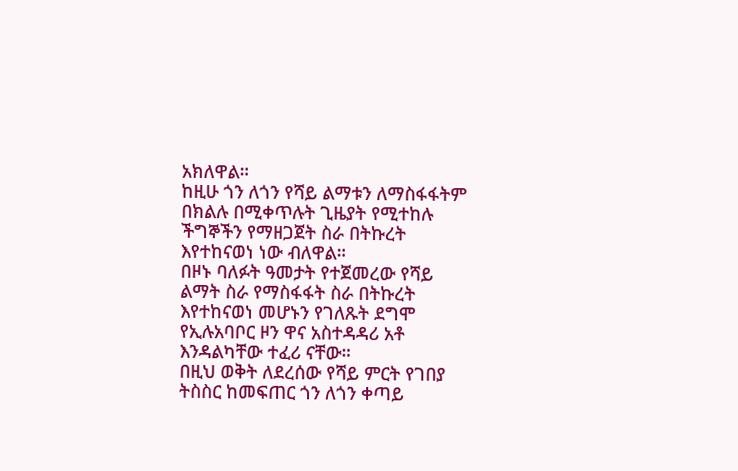አክለዋል።
ከዚሁ ጎን ለጎን የሻይ ልማቱን ለማስፋፋትም በክልሉ በሚቀጥሉት ጊዜያት የሚተከሉ ችግኞችን የማዘጋጀት ስራ በትኩረት እየተከናወነ ነው ብለዋል።
በዞኑ ባለፉት ዓመታት የተጀመረው የሻይ ልማት ስራ የማስፋፋት ስራ በትኩረት እየተከናወነ መሆኑን የገለጹት ደግሞ የኢሉአባቦር ዞን ዋና አስተዳዳሪ አቶ እንዳልካቸው ተፈሪ ናቸው።
በዚህ ወቅት ለደረሰው የሻይ ምርት የገበያ ትስስር ከመፍጠር ጎን ለጎን ቀጣይ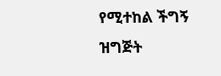የሚተከል ችግኝ ዝግጅት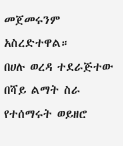መጀመሩንም አስረድተዋል።
በሀሉ ወረዳ ተደራጅተው በሻይ ልማት ስራ የተሰማሩት ወይዘሮ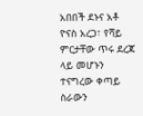አበበች ደኑና አቶ ዮናስ አረጋ፣ የሻይ ምርታቸው ጥሩ ደረጃ ላይ መሆኑን ተናግረው ቀጣይ ስራውን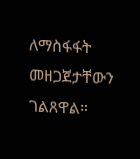ለማስፋፋት መዘጋጀታቸውን ገልጸዋል።